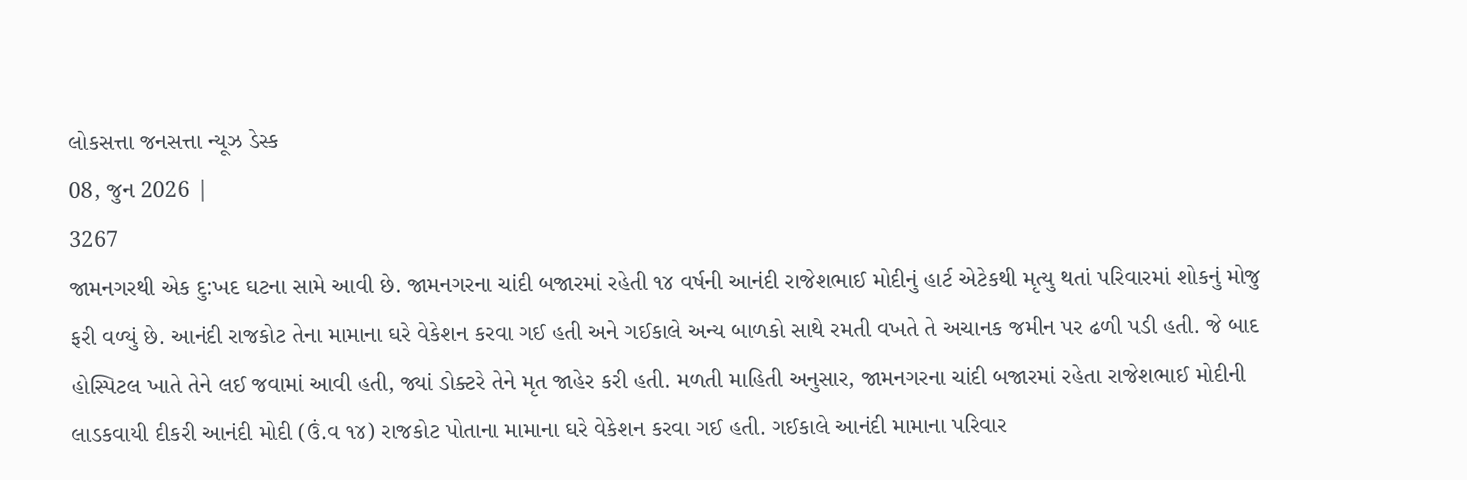લોકસત્તા જનસત્તા ન્યૂઝ ડેસ્ક
08, જુન 2026 |
3267
જામનગરથી એક દુ:ખદ ઘટના સામે આવી છે. જામનગરના ચાંદી બજારમાં રહેતી ૧૪ વર્ષની આનંદી રાજેશભાઈ મોદીનું હાર્ટ એટેકથી મૃત્યુ થતાં પરિવારમાં શોકનું મોજુ ફરી વળ્યું છે. આનંદી રાજકોટ તેના મામાના ઘરે વેકેશન કરવા ગઈ હતી અને ગઈકાલે અન્ય બાળકો સાથે રમતી વખતે તે અચાનક જમીન પર ઢળી પડી હતી. જે બાદ હોસ્પિટલ ખાતે તેને લઈ જવામાં આવી હતી, જ્યાં ડોક્ટરે તેને મૃત જાહેર કરી હતી. મળતી માહિતી અનુસાર, જામનગરના ચાંદી બજારમાં રહેતા રાજેશભાઈ મોદીની લાડકવાયી દીકરી આનંદી મોદી (ઉં.વ ૧૪) રાજકોટ પોતાના મામાના ઘરે વેકેશન કરવા ગઈ હતી. ગઈકાલે આનંદી મામાના પરિવાર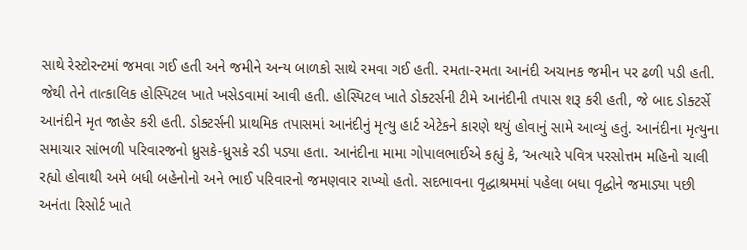સાથે રેસ્ટોરન્ટમાં જમવા ગઈ હતી અને જમીને અન્ય બાળકો સાથે રમવા ગઈ હતી. રમતા-રમતા આનંદી અચાનક જમીન પર ઢળી પડી હતી. જેથી તેને તાત્કાલિક હોસ્પિટલ ખાતે ખસેડવામાં આવી હતી. હોસ્પિટલ ખાતે ડોક્ટર્સની ટીમે આનંદીની તપાસ શરૂ કરી હતી, જે બાદ ડોક્ટર્સે આનંદીને મૃત જાહેર કરી હતી. ડોક્ટર્સની પ્રાથમિક તપાસમાં આનંદીનું મૃત્યુ હાર્ટ એટેકને કારણે થયું હોવાનું સામે આવ્યું હતું. આનંદીના મૃત્યુના સમાચાર સાંભળી પરિવારજનો ધ્રુસકે-ધ્રુસકે રડી પડ્યા હતા. આનંદીના મામા ગોપાલભાઈએ કહ્યું કે, ‘અત્યારે પવિત્ર પરસોત્તમ મહિનો ચાલી રહ્યો હોવાથી અમે બધી બહેનોનો અને ભાઈ પરિવારનો જમણવાર રાખ્યો હતો. સદભાવના વૃદ્ધાશ્રમમાં પહેલા બધા વૃદ્ધોને જમાડ્યા પછી અનંતા રિસોર્ટ ખાતે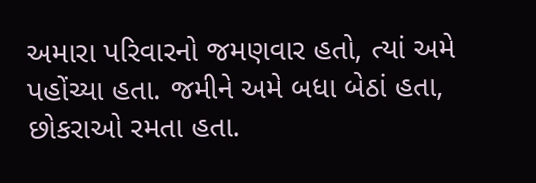અમારા પરિવારનો જમણવાર હતો, ત્યાં અમે પહોંચ્યા હતા. જમીને અમે બધા બેઠાં હતા, છોકરાઓ રમતા હતા.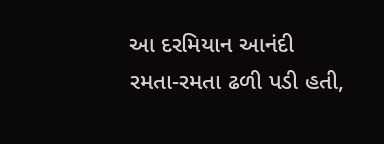આ દરમિયાન આનંદી રમતા-રમતા ઢળી પડી હતી,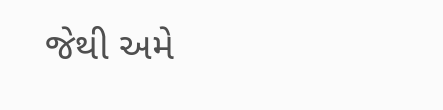જેથી અમે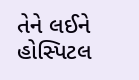તેને લઈને હોસ્પિટલ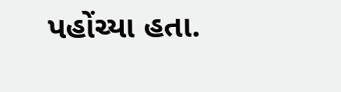પહોંચ્યા હતા.